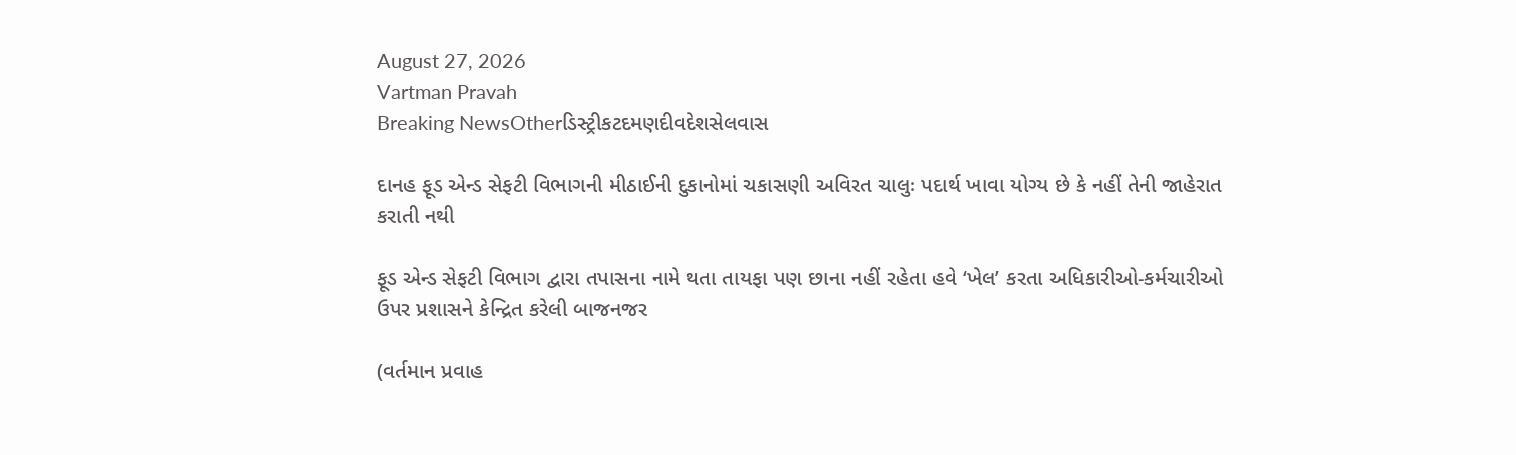August 27, 2026
Vartman Pravah
Breaking NewsOtherડિસ્ટ્રીકટદમણદીવદેશસેલવાસ

દાનહ ફૂડ એન્‍ડ સેફટી વિભાગની મીઠાઈની દુકાનોમાં ચકાસણી અવિરત ચાલુઃ પદાર્થ ખાવા યોગ્‍ય છે કે નહીં તેની જાહેરાત કરાતી નથી

ફૂડ એન્‍ડ સેફટી વિભાગ દ્વારા તપાસના નામે થતા તાયફા પણ છાના નહીં રહેતા હવે ‘ખેલ’ કરતા અધિકારીઓ-કર્મચારીઓ ઉપર પ્રશાસને કેન્‍દ્રિત કરેલી બાજનજર

(વર્તમાન પ્રવાહ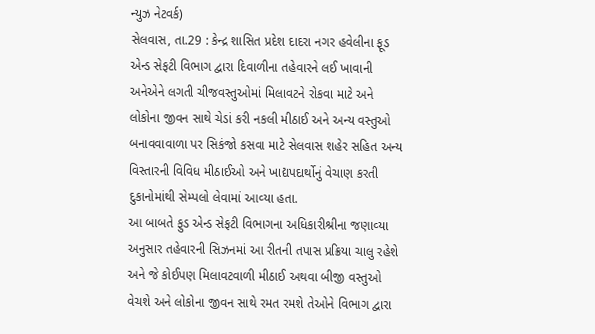ન્‍યુઝ નેટવર્ક)
સેલવાસ, તા.29 : કેન્‍દ્ર શાસિત પ્રદેશ દાદરા નગર હવેલીના ફૂડ એન્‍ડ સેફટી વિભાગ દ્વારા દિવાળીના તહેવારને લઈ ખાવાની અનેએને લગતી ચીજવસ્‍તુઓમાં મિલાવટને રોકવા માટે અને લોકોના જીવન સાથે ચેડાં કરી નકલી મીઠાઈ અને અન્‍ય વસ્‍તુઓ બનાવવાવાળા પર સિકંજો કસવા માટે સેલવાસ શહેર સહિત અન્‍ય વિસ્‍તારની વિવિધ મીઠાઈઓ અને ખાદ્યપદાર્થોનું વેચાણ કરતી દુકાનોમાંથી સેમ્‍પલો લેવામાં આવ્‍યા હતા.
આ બાબતે ફુડ એન્‍ડ સેફટી વિભાગના અધિકારીશ્રીના જણાવ્‍યા અનુસાર તહેવારની સિઝનમાં આ રીતની તપાસ પ્રક્રિયા ચાલુ રહેશે અને જે કોઈપણ મિલાવટવાળી મીઠાઈ અથવા બીજી વસ્‍તુઓ વેચશે અને લોકોના જીવન સાથે રમત રમશે તેઓને વિભાગ દ્વારા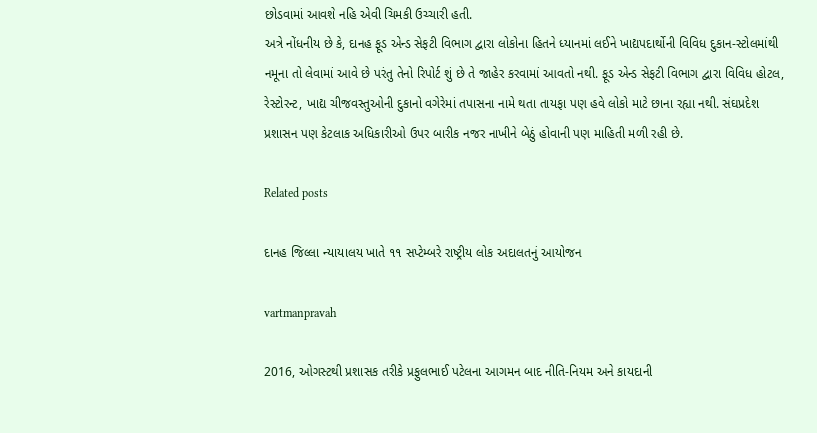છોડવામાં આવશે નહિ એવી ચિમકી ઉચ્‍ચારી હતી.
અત્રે નોંધનીય છે કે, દાનહ ફૂડ એન્‍ડ સેફટી વિભાગ દ્વારા લોકોના હિતને ધ્‍યાનમાં લઈને ખાદ્યપદાર્થોની વિવિધ દુકાન-સ્‍ટોલમાંથી નમૂના તો લેવામાં આવે છે પરંતુ તેનો રિપોર્ટ શું છે તે જાહેર કરવામાં આવતો નથી. ફૂડ એન્‍ડ સેફટી વિભાગ દ્વારા વિવિધ હોટલ, રેસ્‍ટોરન્‍ટ, ખાદ્ય ચીજવસ્‍તુઓની દુકાનો વગેરેમાં તપાસના નામે થતા તાયફા પણ હવે લોકો માટે છાના રહ્યા નથી. સંઘપ્રદેશ પ્રશાસન પણ કેટલાક અધિકારીઓ ઉપર બારીક નજર નાખીને બેઠું હોવાની પણ માહિતી મળી રહી છે.

Related posts

દાનહ જિલ્લા ન્યાયાલય ખાતે ૧૧ સપ્ટેમ્બરે રાષ્ટ્રીય લોક અદાલતનું આયોજન

vartmanpravah

2016, ઓગસ્‍ટથી પ્રશાસક તરીકે પ્રફુલભાઈ પટેલના આગમન બાદ નીતિ-નિયમ અને કાયદાની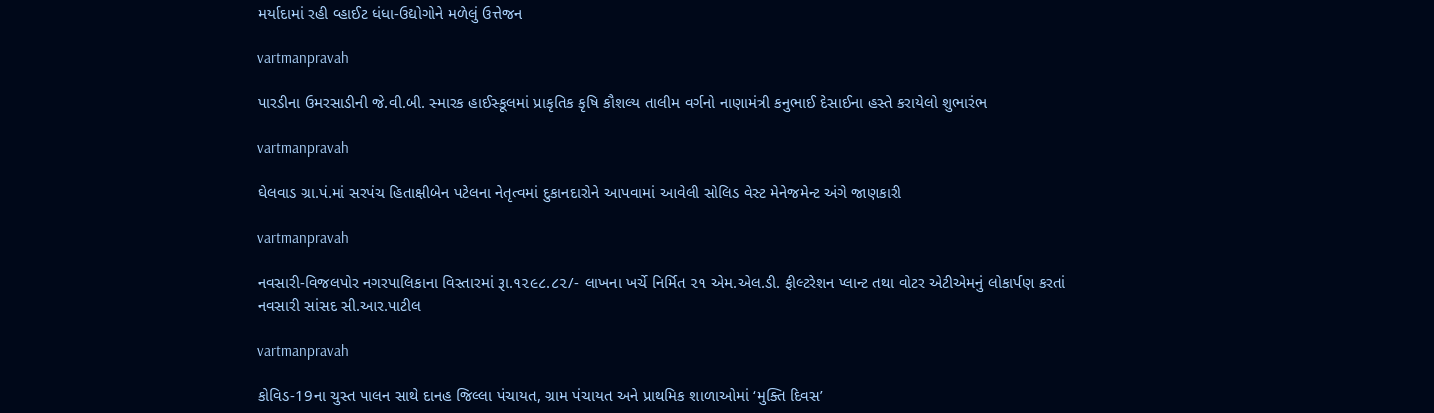મર્યાદામાં રહી વ્‍હાઈટ ધંધા-ઉદ્યોગોને મળેલું ઉત્તેજન

vartmanpravah

પારડીના ઉમરસાડીની જે.વી.બી. સ્મારક હાઈસ્કૂલમાં પ્રાકૃતિક કૃષિ કૌશલ્ય તાલીમ વર્ગનો નાણામંત્રી કનુભાઈ દેસાઈના હસ્તે કરાયેલો શુભારંભ

vartmanpravah

ઘેલવાડ ગ્રા.પં.માં સરપંચ હિતાક્ષીબેન પટેલના નેતૃત્‍વમાં દુકાનદારોને આપવામાં આવેલી સોલિડ વેસ્‍ટ મેનેજમેન્‍ટ અંગે જાણકારી

vartmanpravah

નવસારી-વિજલપોર નગરપાલિકાના વિસ્તારમાં રૂા.૧૨૯૮.૮૨/- લાખના ખર્ચે નિર્મિત ૨૧ એમ.એલ.ડી. ફીલ્ટરેશન પ્લાન્ટ તથા વોટર એટીએમનું લોકાર્પણ કરતાં નવસારી સાંસદ સી.આર.પાટીલ

vartmanpravah

કોવિડ-19ના ચુસ્‍ત પાલન સાથે દાનહ જિલ્લા પંચાયત, ગ્રામ પંચાયત અને પ્રાથમિક શાળાઓમાં ‘મુક્‍તિ દિવસ’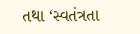તથા ‘સ્‍વતંત્રતા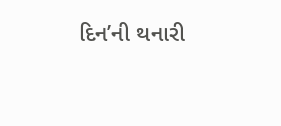દિન’ની થનારી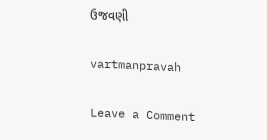ઉજવણી

vartmanpravah

Leave a Comment